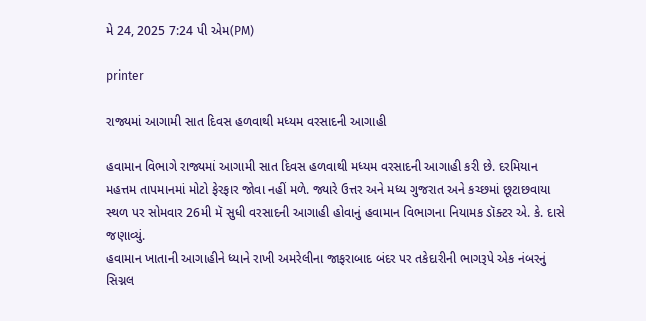મે 24, 2025 7:24 પી એમ(PM)

printer

રાજ્યમાં આગામી સાત દિવસ હળવાથી મધ્યમ વરસાદની આગાહી

હવામાન વિભાગે રાજ્યમાં આગામી સાત દિવસ હળવાથી મધ્યમ વરસાદની આગાહી કરી છે. દરમિયાન મહત્તમ તાપમાનમાં મોટો ફેરફાર જોવા નહીં મળે. જ્યારે ઉત્તર અને મધ્ય ગુજરાત અને કચ્છમાં છૂટાછવાયા સ્થળ પર સોમવાર 26મી મૅ સુધી વરસાદની આગાહી હોવાનું હવામાન વિભાગના નિયામક ડૉક્ટર એ. કે. દાસે જણાવ્યું.
હવામાન ખાતાની આગાહીને ધ્યાને રાખી અમરેલીના જાફરાબાદ બંદર પર તકેદારીની ભાગરૂપે એક નંબરનું સિગ્નલ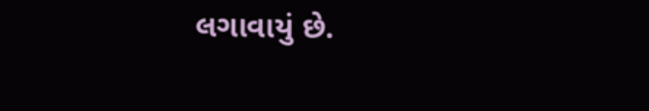લગાવાયું છે.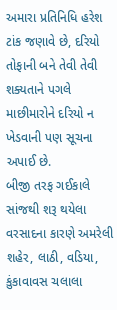અમારા પ્રતિનિધિ હરેશ ટાંક જણાવે છે, દરિયો તોફાની બને તેવી તેવી શક્યતાને પગલે માછીમારોને દરિયો ન ખેડવાની પણ સૂચના અપાઈ છે.
બીજી તરફ ગઈકાલે સાંજથી શરૂ થયેલા વરસાદના કારણે અમરેલી શહેર, લાઠી, વડિયા, કુંકાવાવસ ચલાલા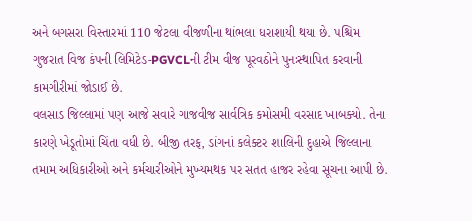અને બગસરા વિસ્તારમાં 110 જેટલા વીજળીના થાંભલા ધરાશાયી થયા છે. પશ્ચિમ ગુજરાત વિજ કંપની લિમિટેડ-PGVCLની ટીમ વીજ પૂરવઠોને પુનઃસ્થાપિત કરવાની કામગીરીમાં જોડાઈ છે.
વલસાડ જિલ્લામાં પણ આજે સવારે ગાજવીજ સાર્વત્રિક કમોસમી વરસાદ ખાબક્યો. તેના કારણે ખેડૂતોમાં ચિંતા વધી છે. બીજી તરફ, ડાંગનાં કલેક્ટર શાલિની દુહાએ જિલ્લાના તમામ અધિકારીઓ અને કર્મચારીઓને મુખ્યમથક પર સતત હાજર રહેવા સૂચના આપી છે.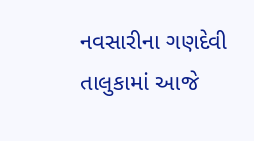નવસારીના ગણદેવી તાલુકામાં આજે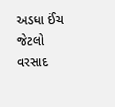અડધા ઈંચ જેટલો વરસાદ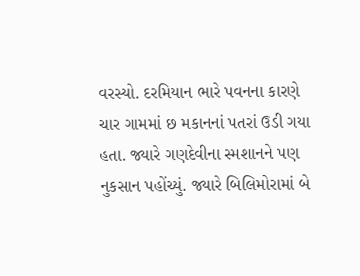વરસ્યો. દરમિયાન ભારે પવનના કારણે ચાર ગામમાં છ મકાનનાં પતરાં ઉડી ગયા હતા. જ્યારે ગણદેવીના સ્મશાનને પણ નુકસાન પહોંચ્યું. જ્યારે બિલિમોરામાં બે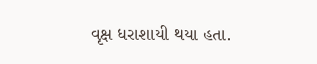વૃક્ષ ધરાશાયી થયા હતા.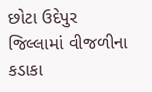છોટા ઉદેપુર જિલ્લામાં વીજળીના કડાકા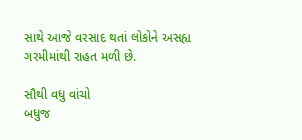સાથે આજે વરસાદ થતાં લોકોને અસહ્ય ગરમીમાંથી રાહત મળી છે.

સૌથી વધુ વાંચો
બધુજ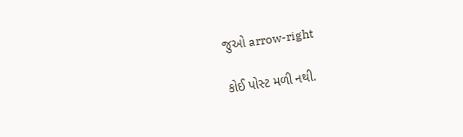જુઓ arrow-right

કોઈ પોસ્ટ મળી નથી.